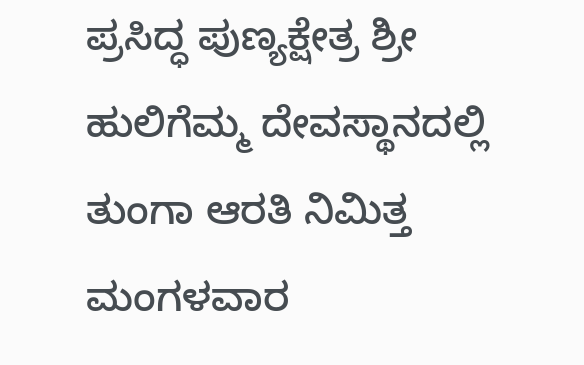ಪ್ರಸಿದ್ಧ ಪುಣ್ಯಕ್ಷೇತ್ರ ಶ್ರೀ ಹುಲಿಗೆಮ್ಮ ದೇವಸ್ಥಾನದಲ್ಲಿ ತುಂಗಾ ಆರತಿ ನಿಮಿತ್ತ ಮಂಗಳವಾರ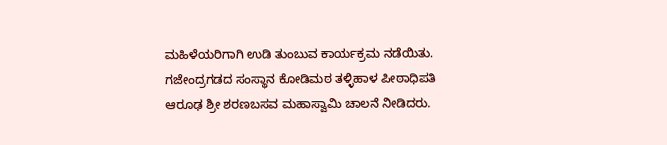ಮಹಿಳೆಯರಿಗಾಗಿ ಉಡಿ ತುಂಬುವ ಕಾರ್ಯಕ್ರಮ ನಡೆಯಿತು. ಗಜೇಂದ್ರಗಡದ ಸಂಸ್ಥಾನ ಕೋಡಿಮಠ ತಳ್ಳಿಹಾಳ ಪೀಠಾಧಿಪತಿ ಆರೂಢ ಶ್ರೀ ಶರಣಬಸವ ಮಹಾಸ್ವಾಮಿ ಚಾಲನೆ ನೀಡಿದರು.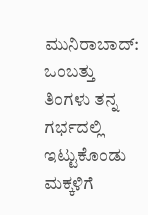ಮುನಿರಾಬಾದ್: ಒಂಬತ್ತು ತಿಂಗಳು ತನ್ನ ಗರ್ಭದಲ್ಲಿ ಇಟ್ಟುಕೊಂಡು ಮಕ್ಕಳಿಗೆ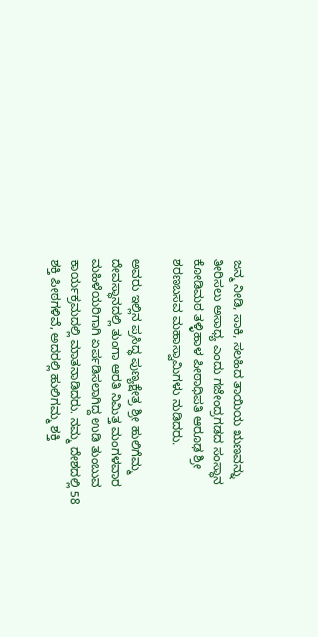ಜನ್ಮ ನೀಡಿ, ಸಾಕಿ, ಸಲಹಿದ ತಾಯಿಯ ಋಣವನ್ನು ತೀರಿಸಲು ಅಸಾಧ್ಯ ಎಂದು ಗಜೇಂದ್ರಗಡದ ಸಂಸ್ಥಾನ ಕೋಡಿಮಠ ತಳ್ಳಿಹಾಳ ಪೀಠಾಧಿಪತಿ ಆರೂಢ ಶ್ರೀ ಶರಣಬಸವ ಮಹಾಸ್ವಾಮಿಗಳು ನುಡಿದರು.

ಅವರು ಇಲ್ಲಿನ ಪ್ರಸಿದ್ಧ ಪುಣ್ಯಕ್ಷೇತ್ರ ಶ್ರೀ ಹುಲಿಗೆಮ್ಮ ದೇವಸ್ಥಾನದಲ್ಲಿ ತುಂಗಾ ಆರತಿ ನಿಮಿತ್ತ ಮಂಗಳವಾರ ಮಹಿಳೆಯರಿಗಾಗಿ ಏರ್ಪಡಿಸಲಾಗಿದ್ದ ಉಡಿ ತುಂಬುವ ಕಾರ್ಯಕ್ರಮದಲ್ಲಿ ಮಾತನಾಡಿದರು. ನಮ್ಮ ದೇಶದಲ್ಲಿ 58 ಶಕ್ತಿ ಪೀಠಗಳಿವೆ, ಅದರಲ್ಲಿ ಹುಲಿಗಮ್ಮ ಶಕ್ತಿ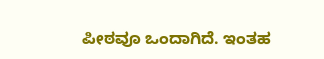ಪೀಠವೂ ಒಂದಾಗಿದೆ. ಇಂತಹ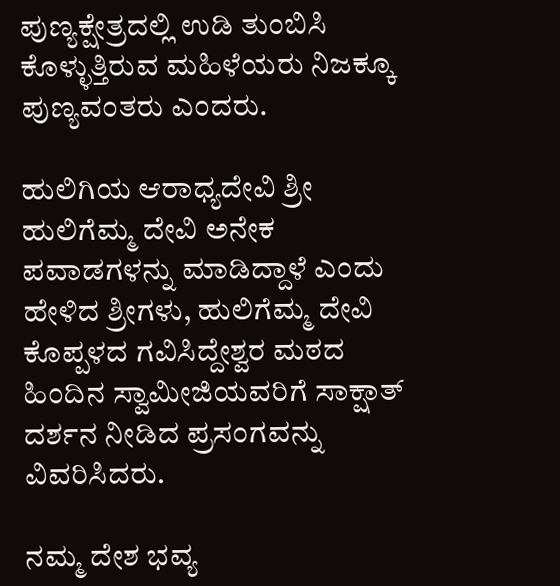ಪುಣ್ಯಕ್ಷೇತ್ರದಲ್ಲಿ ಉಡಿ ತುಂಬಿಸಿ ಕೊಳ್ಳುತ್ತಿರುವ ಮಹಿಳೆಯರು ನಿಜಕ್ಕೂ ಪುಣ್ಯವಂತರು ಎಂದರು.

ಹುಲಿಗಿಯ ಆರಾಧ್ಯದೇವಿ ಶ್ರೀ ಹುಲಿಗೆಮ್ಮ ದೇವಿ ಅನೇಕ ಪವಾಡಗಳನ್ನು ಮಾಡಿದ್ದಾಳೆ ಎಂದು ಹೇಳಿದ ಶ್ರೀಗಳು, ಹುಲಿಗೆಮ್ಮ ದೇವಿ ಕೊಪ್ಪಳದ ಗವಿಸಿದ್ದೇಶ್ವರ ಮಠದ ಹಿಂದಿನ ಸ್ವಾಮೀಜಿಯವರಿಗೆ ಸಾಕ್ಷಾತ್ ದರ್ಶನ ನೀಡಿದ ಪ್ರಸಂಗವನ್ನು ವಿವರಿಸಿದರು.

ನಮ್ಮ ದೇಶ ಭವ್ಯ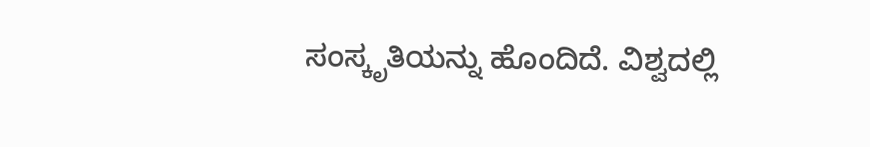ಸಂಸ್ಕೃತಿಯನ್ನು ಹೊಂದಿದೆ. ವಿಶ್ವದಲ್ಲಿ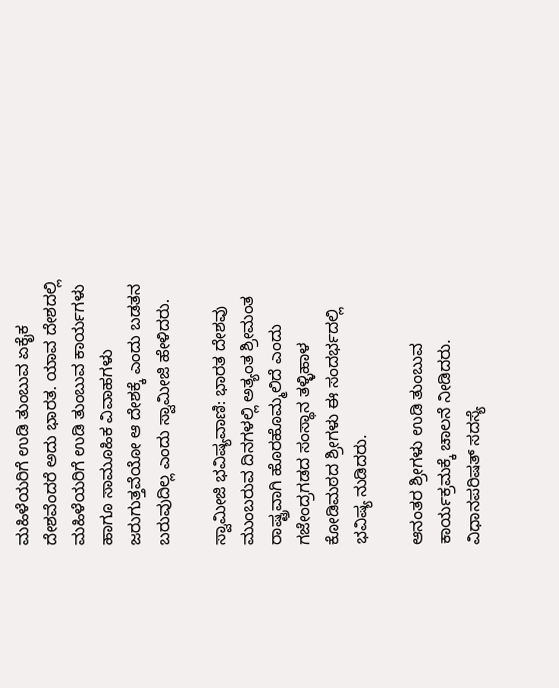ಮಹಿಳೆಯರಿಗೆ ಉಡಿ ತುಂಬುವ ಏಕೈಕ ದೇಶವೆಂದರೆ ಅದು ಭಾರತ. ಯಾವ ದೇಶದಲ್ಲಿ ಮಹಿಳೆಯರಿಗೆ ಉಡಿ ತುಂಬುವ ಕಾರ್ಯಗಳು ಹಾಗೂ ಸಾಮೂಹಿಕ ವಿವಾಹಗಳು ಜರುಗುತ್ತವೆಯೋ ಆ ದೇಶಕ್ಕೆ ಎಂದು ಬಡತನ ಬರುವುದಿಲ್ಲ ಎಂದು ಸ್ವಾಮೀಜಿ ಹೇಳಿದರು.

ಸ್ವಾಮೀಜಿ ಭವಿಷ್ಯವಾಣಿ: ಭಾರತ ದೇಶವು ಮುಂಬರುವ ದಿನಗಳಲ್ಲಿ ಅತ್ಯಂತ ಶ್ರೀಮಂತ ರಾಷ್ಟ್ರವಾಗಿ ಹೊರಹೊಮ್ಮಲಿದೆ ಎಂದು ಗಜೇಂದ್ರಗಡದ ಸಂಸ್ಥಾನ ತಳ್ಳಿಹಾಳ ಕೋಡಿಮಠದ ಶ್ರೀಗಳು ಈ ಸಂದರ್ಭದಲ್ಲಿ ಭವಿಷ್ಯ ನುಡಿದರು.

ಆನಂತರ ಶ್ರೀಗಳು ಉಡಿ ತುಂಬುವ ಕಾರ್ಯಕ್ರಮಕ್ಕೆ ಚಾಲನೆ ನೀಡಿದರು. ವಿಧಾನಪರಿಷತ್ ಸದಸ್ಯೆ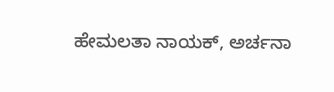ಹೇಮಲತಾ ನಾಯಕ್, ಅರ್ಚನಾ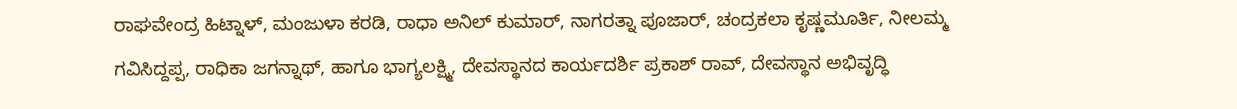ರಾಘವೇಂದ್ರ ಹಿಟ್ನಾಳ್, ಮಂಜುಳಾ ಕರಡಿ, ರಾಧಾ ಅನಿಲ್ ಕುಮಾರ್, ನಾಗರತ್ನಾ ಪೂಜಾರ್, ಚಂದ್ರಕಲಾ ಕೃಷ್ಣಮೂರ್ತಿ, ನೀಲಮ್ಮ ಗವಿಸಿದ್ದಪ್ಪ, ರಾಧಿಕಾ ಜಗನ್ನಾಥ್, ಹಾಗೂ ಭಾಗ್ಯಲಕ್ಷ್ಮಿ, ದೇವಸ್ಥಾನದ ಕಾರ್ಯದರ್ಶಿ ಪ್ರಕಾಶ್ ರಾವ್, ದೇವಸ್ಥಾನ ಅಭಿವೃದ್ಧಿ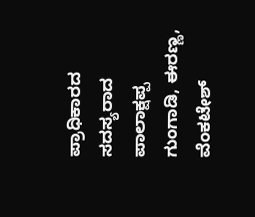ಪ್ರಾಧಿಕಾರದ ಸದಸ್ಯರಾದ ಪಾಲಾಕ್ಷಪ್ಪ ಗುಂಗಾಡಿ, ಈರಣ್ಣ, ವೆಂಕಟೇಶ್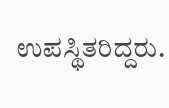ಉಪಸ್ಥಿತರಿದ್ದರು.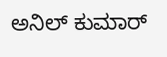ಅನಿಲ್ ಕುಮಾರ್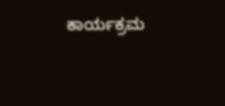ಕಾರ್ಯಕ್ರಮ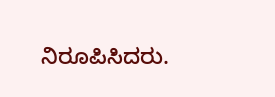ನಿರೂಪಿಸಿದರು.